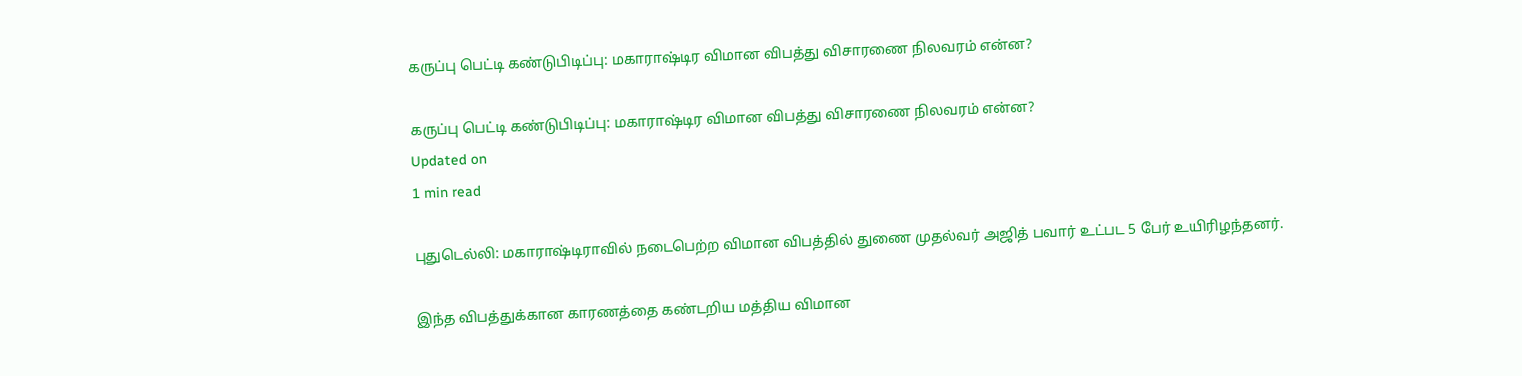கருப்பு பெட்டி கண்டுபிடிப்பு: மகாராஷ்டிர விமான விபத்து விசாரணை நிலவரம் என்ன?

கருப்பு பெட்டி கண்டுபிடிப்பு: மகாராஷ்டிர விமான விபத்து விசாரணை நிலவரம் என்ன?
Updated on
1 min read

புதுடெல்லி: மகாராஷ்டிராவில் நடைபெற்ற விமான விபத்தில் துணை முதல்வர் அஜித் பவார் உட்பட 5 பேர் உயிரிழந்தனர்.

இந்த விபத்துக்கான காரணத்தை கண்டறிய மத்திய விமான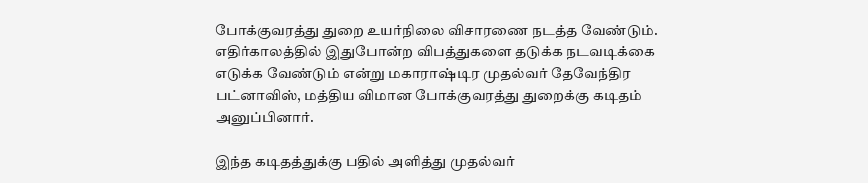போக்குவரத்து துறை உயர்நிலை விசாரணை நடத்த வேண்டும். எதிர்காலத்தில் இதுபோன்ற விபத்துகளை தடுக்க நடவடிக்கை எடுக்க வேண்டும் என்று மகாராஷ்டிர முதல்வர் தேவேந்திர பட்னாவிஸ், மத்திய விமான போக்குவரத்து துறைக்கு கடிதம் அனுப்பினார்.

இந்த கடிதத்துக்கு பதில் அளித்து முதல்வர்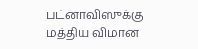பட்னாவிஸுக்கு மத்திய விமான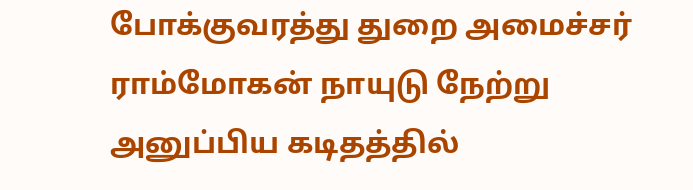போக்குவரத்து துறை அமைச்சர் ராம்மோகன் நாயுடு நேற்று அனுப்பிய கடிதத்தில்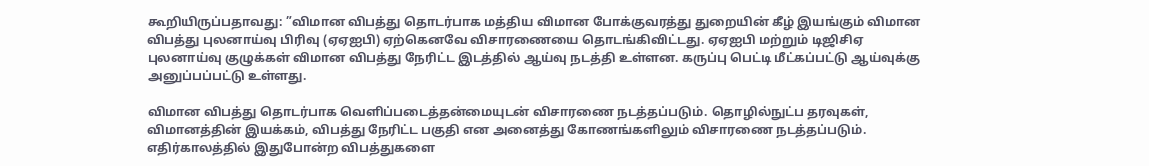கூறியிருப்பதாவது: ”விமான விபத்து தொடர்பாக மத்திய விமான போக்குவரத்து துறையின் கீழ் இயங்கும் விமான விபத்து புலனாய்வு பிரிவு (ஏஏஐபி) ஏற்கெனவே விசாரணையை தொடங்கிவிட்டது. ஏஏஐபி மற்றும் டிஜிசிஏ புலனாய்வு குழுக்கள் விமான விபத்து நேரிட்ட இடத்தில் ஆய்வு நடத்தி உள்ளன. கருப்பு பெட்டி மீட்கப்பட்டு ஆய்வுக்கு அனுப்பப்பட்டு உள்ளது.

விமான விபத்து தொடர்பாக வெளிப்படைத்தன்மையுடன் விசாரணை நடத்தப்படும். தொழில்நுட்ப தரவுகள், விமானத்தின் இயக்கம், விபத்து நேரிட்ட பகுதி என அனைத்து கோணங்களிலும் விசாரணை நடத்தப்படும். எதிர்காலத்தில் இதுபோன்ற விபத்துகளை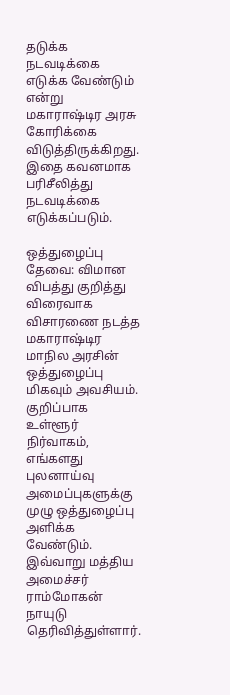தடுக்க நடவடிக்கை எடுக்க வேண்டும் என்று மகாராஷ்டிர அரசு கோரிக்கை விடுத்திருக்கிறது. இதை கவனமாக பரிசீலித்து நடவடிக்கை எடுக்கப்படும்.

ஒத்துழைப்பு தேவை: விமான விபத்து குறித்து விரைவாக விசாரணை நடத்த மகாராஷ்டிர மாநில அரசின் ஒத்துழைப்பு மிகவும் அவசியம். குறிப்பாக உள்ளூர் நிர்வாகம், எங்களது புலனாய்வு அமைப்புகளுக்கு முழு ஒத்துழைப்பு அளிக்க வேண்டும். இவ்வாறு மத்திய அமைச்சர் ராம்மோகன் நாயுடு தெரிவித்துள்ளார்.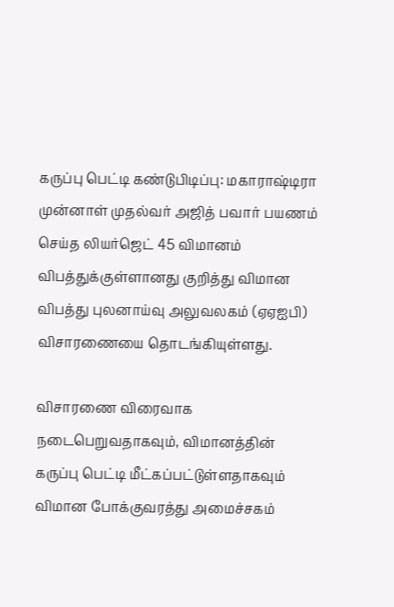கருப்பு பெட்டி கண்டுபிடிப்பு: மகாராஷ்டிரா முன்னாள் முதல்வர் அஜித் பவார் பயணம் செய்த லியர்ஜெட் 45 விமானம் விபத்துக்குள்ளானது குறித்து விமான விபத்து புலனாய்வு அலுவலகம் (ஏஏஐபி) விசாரணையை தொடங்கியுள்ளது.

விசாரணை விரைவாக நடைபெறுவதாகவும், விமானத்தின் கருப்பு பெட்டி மீட்கப்பட்டுள்ளதாகவும் விமான போக்குவரத்து அமைச்சகம்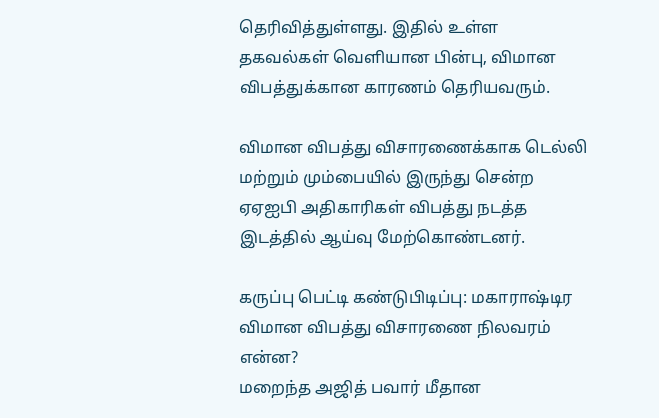தெரிவித்துள்ளது. இதில் உள்ள தகவல்கள் வெளியான பின்பு, விமான விபத்துக்கான காரணம் தெரியவரும்.

விமான விபத்து விசாரணைக்காக டெல்லி மற்றும் மும்பையில் இருந்து சென்ற ஏஏஐபி அதிகாரிகள் விபத்து நடத்த இடத்தில் ஆய்வு மேற்கொண்டனர்.

கருப்பு பெட்டி கண்டுபிடிப்பு: மகாராஷ்டிர விமான விபத்து விசாரணை நிலவரம் என்ன?
மறைந்த அஜித் பவார் மீதான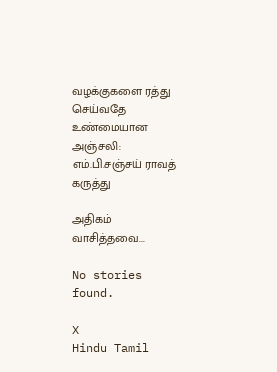வழக்குகளை ரத்து செய்வதே உண்மையான அஞ்சலி: எம்.பி.சஞ்சய் ராவத் கருத்து

அதிகம் வாசித்தவை...

No stories found.

X
Hindu Tamil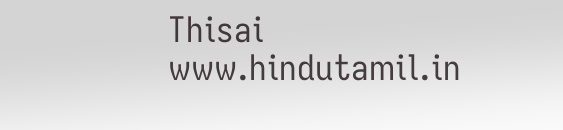Thisai
www.hindutamil.in